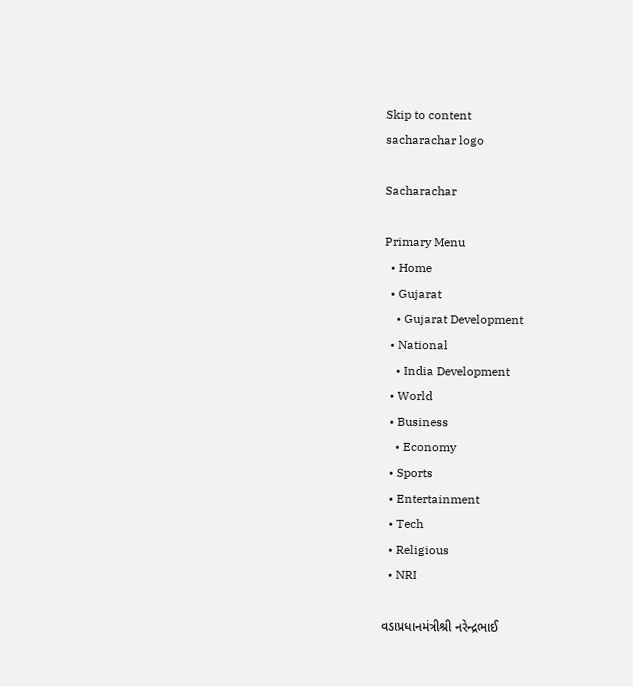Skip to content
sacharachar logo

Sacharachar

Primary Menu
  • Home
  • Gujarat
    • Gujarat Development
  • National
    • India Development
  • World
  • Business
    • Economy
  • Sports
  • Entertainment
  • Tech
  • Religious
  • NRI

વડાપ્રધાનમંત્રીશ્રી નરેન્દ્રભાઈ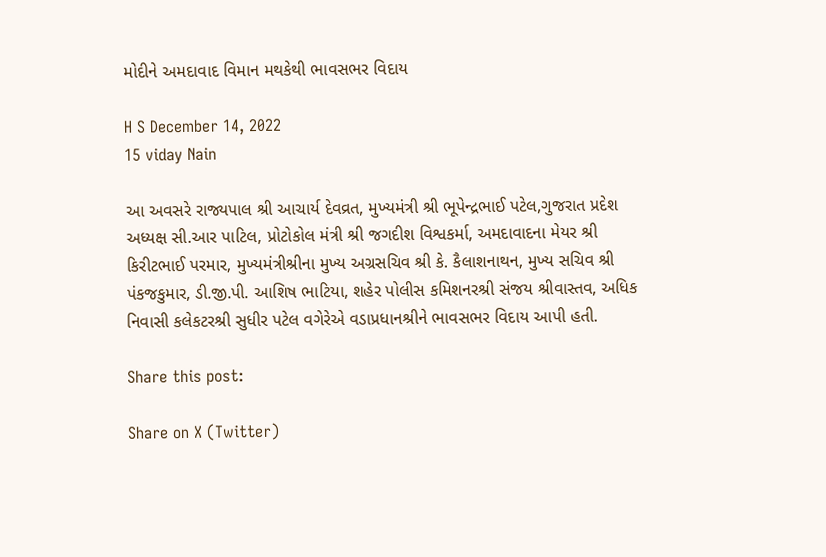મોદીને અમદાવાદ વિમાન મથકેથી ભાવસભર વિદાય

H S December 14, 2022
15 viday Nain

આ અવસરે રાજ્યપાલ શ્રી આચાર્ય દેવવ્રત, મુખ્યમંત્રી શ્રી ભૂપેન્દ્રભાઈ પટેલ,ગુજરાત પ્રદેશ
અધ્યક્ષ સી.આર પાટિલ, પ્રોટોકોલ મંત્રી શ્રી જગદીશ વિશ્વકર્મા, અમદાવાદના મેયર શ્રી
કિરીટભાઈ પરમાર, મુખ્યમંત્રીશ્રીના મુખ્ય અગ્રસચિવ શ્રી કે. કૈલાશનાથન, મુખ્ય સચિવ શ્રી
પંકજકુમાર, ડી.જી.પી. આશિષ ભાટિયા, શહેર પોલીસ કમિશનરશ્રી સંજય શ્રીવાસ્તવ, અધિક
નિવાસી કલેકટરશ્રી સુધીર પટેલ વગેરેએ વડાપ્રધાનશ્રીને ભાવસભર વિદાય આપી હતી.

Share this post:

Share on X (Twitter)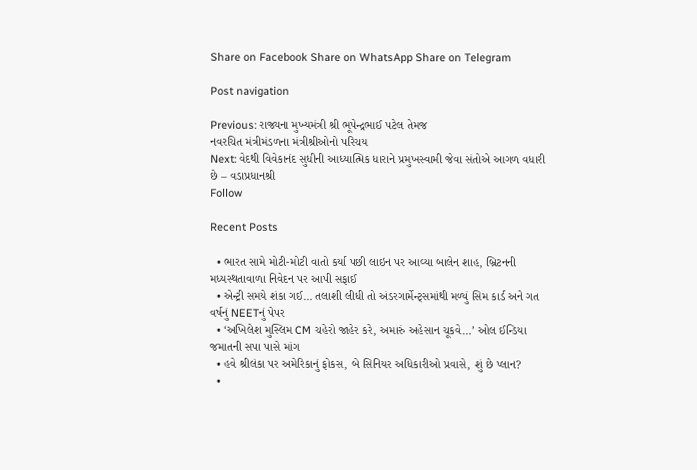Share on Facebook Share on WhatsApp Share on Telegram

Post navigation

Previous: રાજ્યના મુખ્યમંત્રી શ્રી ભૂપેન્દ્રભાઈ પટેલ તેમજ
નવરચિત મંત્રીમંડળના મંત્રીશ્રીઓનો પરિચય
Next: વેદથી વિવેકાનંદ સુધીની આધ્યાત્મિક ધારાને પ્રમુખસ્વામી જેવા સંતોએ આગળ વધારી છે – વડાપ્રધાનશ્રી
Follow

Recent Posts

  • ભારત સામે મોટી-મોટી વાતો કર્યા પછી લાઇન પર આવ્યા બાલેન શાહ, બ્રિટનની મધ્યસ્થતાવાળા નિવેદન પર આપી સફાઈ
  • એન્ટ્રી સમયે શંકા ગઈ… તલાશી લીધી તો અંડરગાર્મેન્ટ્સમાંથી મળ્યું સિમ કાર્ડ અને ગત વર્ષનું NEETનું પેપર
  • ‘અખિલેશ મુસ્લિમ CM ચહેરો જાહેર કરે, અમારું અહેસાન ચૂકવે…’ ઓલ ઈન્ડિયા જમાતની સપા પાસે માંગ
  • હવે શ્રીલંકા પર અમેરિકાનું ફોકસ, બે સિનિયર અધિકારીઓ પ્રવાસે, શું છે પ્લાન?
  •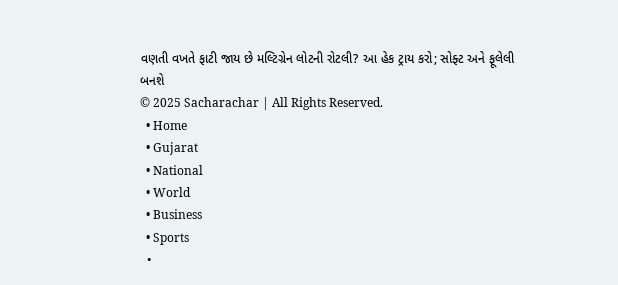વણતી વખતે ફાટી જાય છે મલ્ટિગ્રેન લોટની રોટલી? આ હેક ટ્રાય કરો; સોફ્ટ અને ફૂલેલી બનશે
© 2025 Sacharachar | All Rights Reserved.
  • Home
  • Gujarat
  • National
  • World
  • Business
  • Sports
  •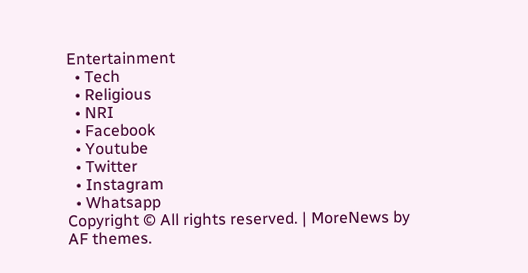Entertainment
  • Tech
  • Religious
  • NRI
  • Facebook
  • Youtube
  • Twitter
  • Instagram
  • Whatsapp
Copyright © All rights reserved. | MoreNews by AF themes.